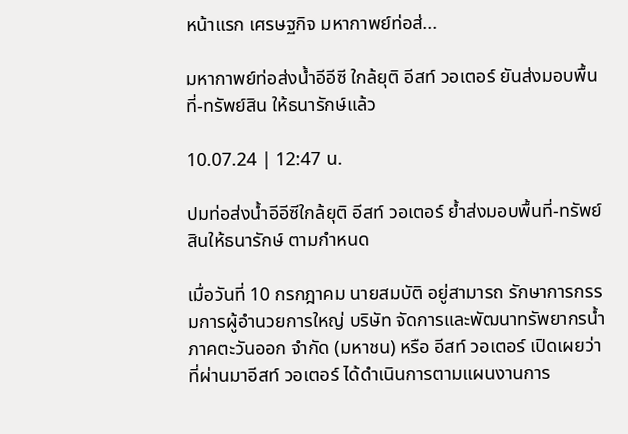หน้าแรก เศรษฐกิจ มหากาพย์ท่อส่...

มหากาพย์ท่อส่งน้ำอีอีซี ใกล้ยุติ อีสท์ วอเตอร์ ยันส่งมอบพื้นที่-ทรัพย์สิน ให้ธนารักษ์แล้ว

10.07.24 | 12:47 น.

ปมท่อส่งน้ำอีอีซีใกล้ยุติ อีสท์ วอเตอร์ ย้ำส่งมอบพื้นที่-ทรัพย์สินให้ธนารักษ์ ตามกำหนด

เมื่อวันที่ 10 กรกฎาคม นายสมบัติ อยู่สามารถ รักษาการกรรมการผู้อำนวยการใหญ่ บริษัท จัดการและพัฒนาทรัพยากรน้ำภาคตะวันออก จำกัด (มหาชน) หรือ อีสท์ วอเตอร์ เปิดเผยว่า ที่ผ่านมาอีสท์ วอเตอร์ ได้ดำเนินการตามแผนงานการ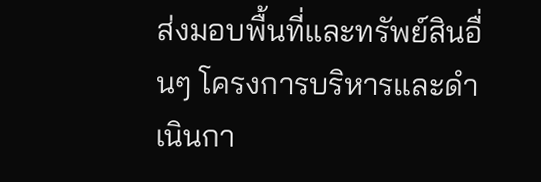ส่งมอบพื้นที่และทรัพย์สินอื่นๆ โครงการบริหารและดำเนินกา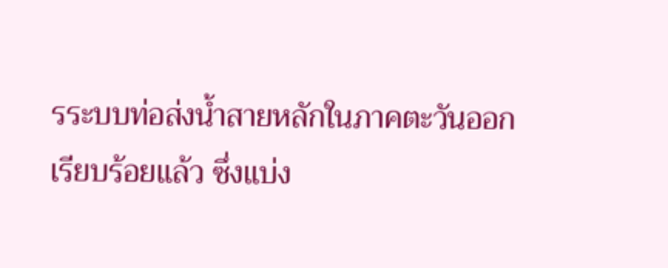รระบบท่อส่งน้ำสายหลักในภาคตะวันออก เรียบร้อยแล้ว ซึ่งแบ่ง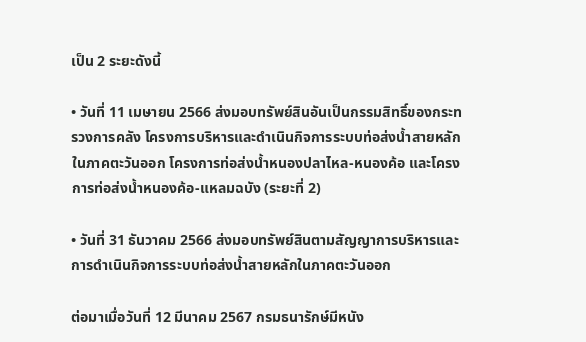เป็น 2 ระยะดังนี้

• วันที่ 11 เมษายน 2566 ส่งมอบทรัพย์สินอันเป็นกรรมสิทธิ์ของกระทรวงการคลัง โครงการบริหารและดำเนินกิจการระบบท่อส่งน้ำสายหลักในภาคตะวันออก โครงการท่อส่งน้ำหนองปลาไหล-หนองค้อ และโครงการท่อส่งน้ำหนองค้อ-แหลมฉบัง (ระยะที่ 2)

• วันที่ 31 ธันวาคม 2566 ส่งมอบทรัพย์สินตามสัญญาการบริหารและการดำเนินกิจการระบบท่อส่งน้ำสายหลักในภาคตะวันออก

ต่อมาเมื่อวันที่ 12 มีนาคม 2567 กรมธนารักษ์มีหนัง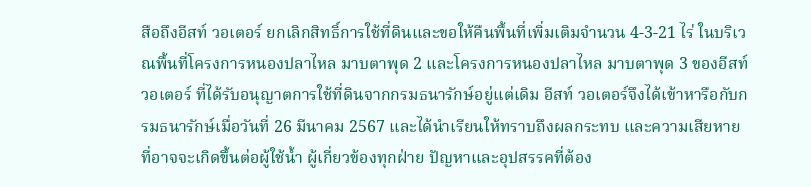สือถึงอีสท์ วอเตอร์ ยกเลิกสิทธิ์การใช้ที่ดินและขอให้คืนพื้นที่เพิ่มเติมจำนวน 4-3-21 ไร่ ในบริเวณพื้นที่โครงการหนองปลาไหล มาบตาพุด 2 และโครงการหนองปลาไหล มาบตาพุด 3 ของอีสท์ วอเตอร์ ที่ได้รับอนุญาตการใช้ที่ดินจากกรมธนารักษ์อยู่แต่เดิม อีสท์ วอเตอร์จึงได้เข้าหารือกับกรมธนารักษ์เมื่อวันที่ 26 มีนาคม 2567 และได้นำเรียนให้ทราบถึงผลกระทบ และความเสียหายที่อาจจะเกิดขึ้นต่อผู้ใช้น้ำ ผู้เกี่ยวข้องทุกฝ่าย ปัญหาและอุปสรรคที่ต้อง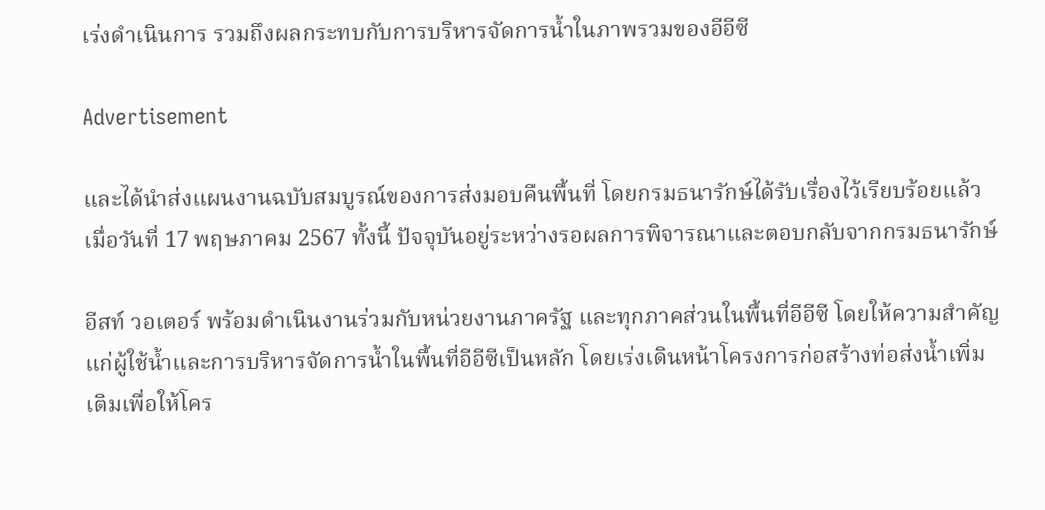เร่งดำเนินการ รวมถึงผลกระทบกับการบริหารจัดการน้ำในภาพรวมของอีอีซี

Advertisement

และได้นำส่งแผนงานฉบับสมบูรณ์ของการส่งมอบคืนพื้นที่ โดยกรมธนารักษ์ได้รับเรื่องไว้เรียบร้อยแล้ว เมื่อวันที่ 17 พฤษภาคม 2567 ทั้งนี้ ปัจจุบันอยู่ระหว่างรอผลการพิจารณาและตอบกลับจากกรมธนารักษ์

อีสท์ วอเตอร์ พร้อมดำเนินงานร่วมกับหน่วยงานภาครัฐ และทุกภาคส่วนในพื้นที่อีอีซี โดยให้ความสำคัญแก่ผู้ใช้น้ำและการบริหารจัดการน้ำในพื้นที่อีอีซีเป็นหลัก โดยเร่งเดินหน้าโครงการก่อสร้างท่อส่งน้ำเพิ่มเติมเพื่อให้โคร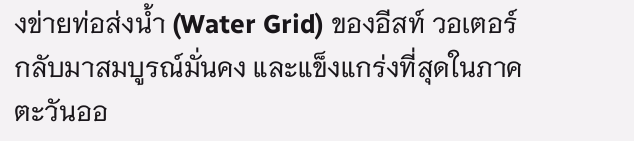งข่ายท่อส่งน้ำ (Water Grid) ของอีสท์ วอเตอร์ กลับมาสมบูรณ์มั่นคง และแข็งแกร่งที่สุดในภาคตะวันออ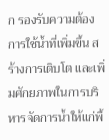ก รองรับความต้องการใช้น้ำที่เพิ่มขึ้น สร้างการเติบโต และเพิ่มศักยภาพในการบริหารจัดการน้ำให้แก่พื้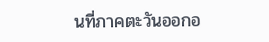นที่ภาคตะวันออกอ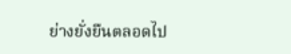ย่างยั่งยืนตลอดไป